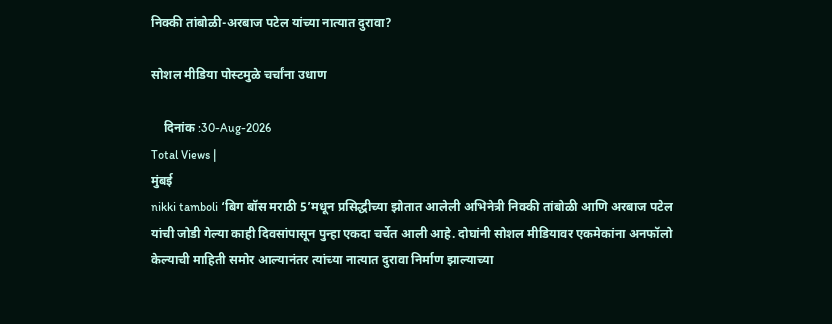निक्की तांबोळी-अरबाज पटेल यांच्या नात्यात दुरावा?

सोशल मीडिया पोस्टमुळे चर्चांना उधाण

    दिनांक :30-Aug-2026
Total Views |
मुंबई
nikki tamboli ‘बिग बॉस मराठी 5’मधून प्रसिद्धीच्या झोतात आलेली अभिनेत्री निक्की तांबोळी आणि अरबाज पटेल यांची जोडी गेल्या काही दिवसांपासून पुन्हा एकदा चर्चेत आली आहे. दोघांनी सोशल मीडियावर एकमेकांना अनफॉलो केल्याची माहिती समोर आल्यानंतर त्यांच्या नात्यात दुरावा निर्माण झाल्याच्या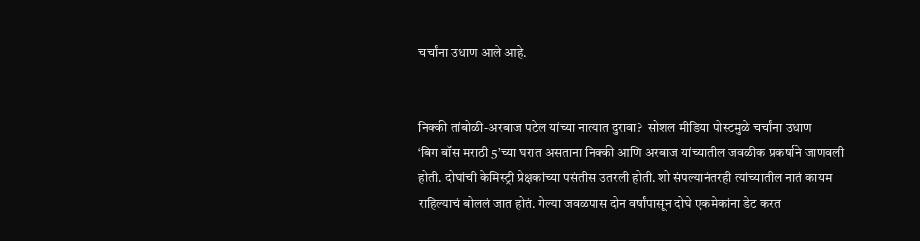चर्चांना उधाण आले आहे.


निक्की तांबोळी-अरबाज पटेल यांच्या नात्यात दुरावा?  सोशल मीडिया पोस्टमुळे चर्चांना उधाण
‘बिग बॉस मराठी 5’च्या घरात असताना निक्की आणि अरबाज यांच्यातील जवळीक प्रकर्षाने जाणवली होती. दोघांची केमिस्ट्री प्रेक्षकांच्या पसंतीस उतरली होती. शो संपल्यानंतरही त्यांच्यातील नातं कायम राहिल्याचं बोललं जात होतं. गेल्या जवळपास दोन वर्षांपासून दोघे एकमेकांना डेट करत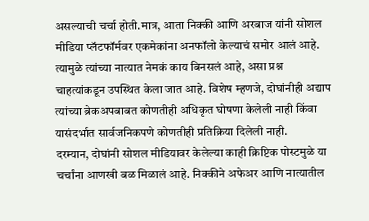असल्याची चर्चा होती.मात्र, आता निक्की आणि अरबाज यांनी सोशल मीडिया प्लॅटफॉर्मवर एकमेकांना अनफॉलो केल्याचं समोर आलं आहे. त्यामुळे त्यांच्या नात्यात नेमकं काय बिनसलं आहे, असा प्रश्न चाहत्यांकडून उपस्थित केला जात आहे. विशेष म्हणजे, दोघांनीही अद्याप त्यांच्या ब्रेकअपबाबत कोणतीही अधिकृत घोषणा केलेली नाही किंवा यासंदर्भात सार्वजनिकपणे कोणतीही प्रतिक्रिया दिलेली नाही.
दरम्यान, दोघांनी सोशल मीडियावर केलेल्या काही क्रिप्टिक पोस्टमुळे या चर्चांना आणखी बळ मिळालं आहे. निक्कीने अफेअर आणि नात्यातील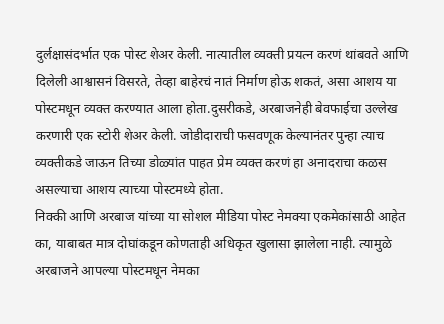दुर्लक्षासंदर्भात एक पोस्ट शेअर केली. नात्यातील व्यक्ती प्रयत्न करणं थांबवते आणि दिलेली आश्वासनं विसरते, तेव्हा बाहेरचं नातं निर्माण होऊ शकतं, असा आशय या पोस्टमधून व्यक्त करण्यात आला होता.दुसरीकडे, अरबाजनेही बेवफाईचा उल्लेख करणारी एक स्टोरी शेअर केली. जोडीदाराची फसवणूक केल्यानंतर पुन्हा त्याच व्यक्तीकडे जाऊन तिच्या डोळ्यांत पाहत प्रेम व्यक्त करणं हा अनादराचा कळस असल्याचा आशय त्याच्या पोस्टमध्ये होता.
निक्की आणि अरबाज यांच्या या सोशल मीडिया पोस्ट नेमक्या एकमेकांसाठी आहेत का, याबाबत मात्र दोघांकडून कोणताही अधिकृत खुलासा झालेला नाही. त्यामुळे अरबाजने आपल्या पोस्टमधून नेमका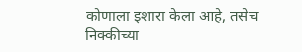कोणाला इशारा केला आहे, तसेच निक्कीच्या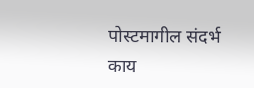पोस्टमागील संदर्भ काय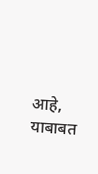आहे, याबाबत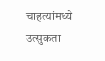चाहत्यांमध्ये उत्सुकता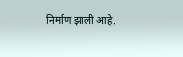निर्माण झाली आहे.